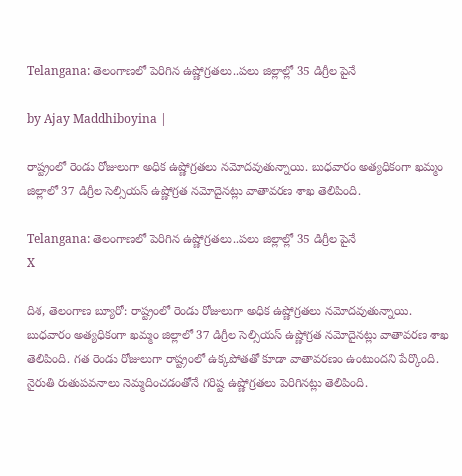Telangana: తెలంగాణ‌లో పెరిగిన ఉష్ణోగ్ర‌త‌లు..ప‌లు జిల్లాల్లో 35 డిగ్రీల పైనే

by Ajay Maddhiboyina |

రాష్ట్రంలో రెండు రోజులుగా అధిక ఉష్ణోగ్రతలు నమోదవుతున్నాయి. బుధవారం అత్యధికంగా ఖమ్మం జిల్లాలో 37 డిగ్రీల సెల్సియస్ ఉష్ణోగ్రత నమోదైనట్లు వాతావరణ శాఖ తెలిపింది.

Telangana: తెలంగాణ‌లో పెరిగిన ఉష్ణోగ్ర‌త‌లు..ప‌లు జిల్లాల్లో 35 డిగ్రీల పైనే
X

దిశ, తెలంగాణ బ్యూరో: రాష్ట్రంలో రెండు రోజులుగా అధిక ఉష్ణోగ్రతలు నమోదవుతున్నాయి. బుధవారం అత్యధికంగా ఖమ్మం జిల్లాలో 37 డిగ్రీల సెల్సియస్ ఉష్ణోగ్రత నమోదైనట్లు వాతావరణ శాఖ తెలిపింది. గత రెండు రోజులుగా రాష్ట్రంలో ఉక్కపోతతో కూడా వాతావరణం ఉంటుందని పేర్కొంది. నైరుతి రుతుపవనాలు నెమ్మదించడంతోనే గరిష్ట ఉష్ణోగ్రతలు పెరిగినట్లు తెలిపింది.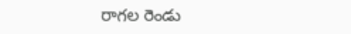రాగల రెండు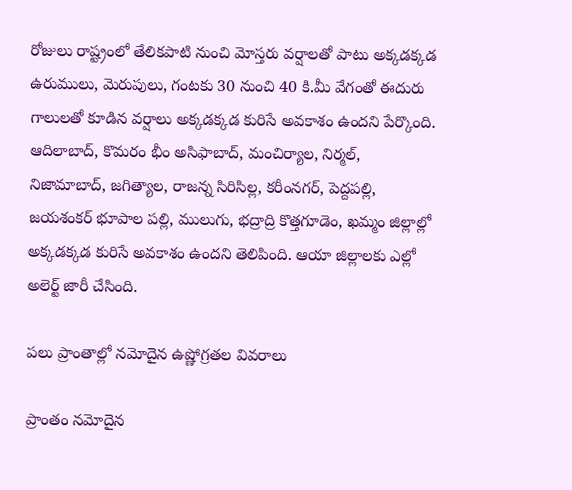రోజులు రాష్ట్రంలో తేలికపాటి నుంచి మోస్తరు వర్షాలతో పాటు అక్కడక్కడ ఉరుములు, మెరుపులు, గంటకు 30 నుంచి 40 కి.మీ వేగంతో ఈదురు గాలులతో కూడిన వర్షాలు అక్కడక్కడ కురిసే అవకాశం ఉందని పేర్కొంది. ఆదిలాబాద్, కొమరం భీం అసిఫాబాద్, మంచిర్యాల, నిర్మల్, నిజామాబాద్, జగిత్యాల, రాజన్న సిరిసిల్ల, కరీంనగర్, పెద్దపల్లి, జయశంకర్ భూపాల పల్లి, ములుగు, భద్రాద్రి కొత్తగూడెం, ఖమ్మం జిల్లాల్లో అక్కడక్కడ కురిసే అవకాశం ఉందని తెలిపింది. ఆయా జిల్లాలకు ఎల్లో అలెర్ట్ జారీ చేసింది.

పలు ప్రాంతాల్లో నమోదైన ఉష్ణోగ్రతల వివరాలు

ప్రాంతం నమోదైన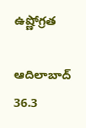ఉష్ణోగ్రత

ఆదిలాబాద్ 36.3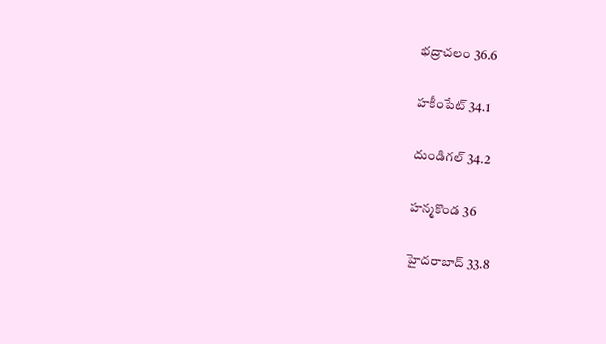భద్రాచలం 36.6

హకీంపేట్ 34.1

దుండిగల్ 34.2

హన్మకొండ 36

హైదరాబాద్ 33.8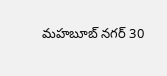మహబూబ్ నగర్ 30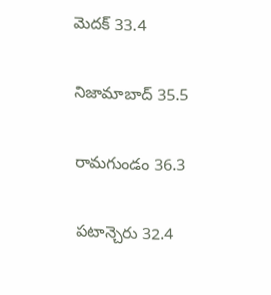మెదక్ 33.4

నిజామాబాద్ 35.5

రామగుండం 36.3

పటాన్చెరు 32.4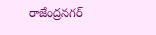రాజేంద్రనగర్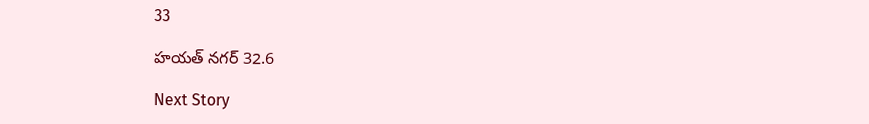33

హయత్ నగర్ 32.6

Next Story